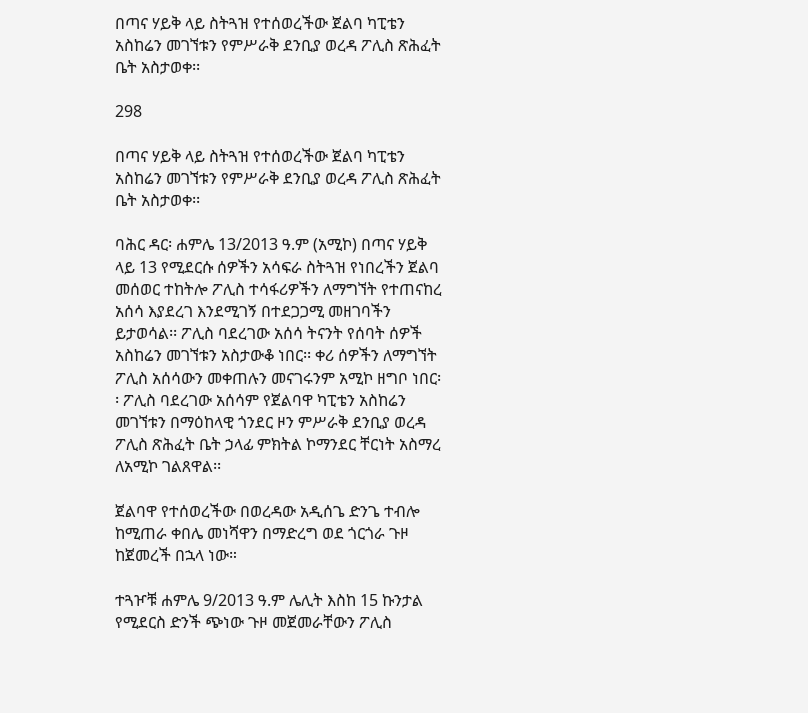በጣና ሃይቅ ላይ ስትጓዝ የተሰወረችው ጀልባ ካፒቴን አስከሬን መገኘቱን የምሥራቅ ደንቢያ ወረዳ ፖሊስ ጽሕፈት ቤት አስታወቀ፡፡

298

በጣና ሃይቅ ላይ ስትጓዝ የተሰወረችው ጀልባ ካፒቴን አስከሬን መገኘቱን የምሥራቅ ደንቢያ ወረዳ ፖሊስ ጽሕፈት ቤት አስታወቀ፡፡

ባሕር ዳር፡ ሐምሌ 13/2013 ዓ.ም (አሚኮ) በጣና ሃይቅ ላይ 13 የሚደርሱ ሰዎችን አሳፍራ ስትጓዝ የነበረችን ጀልባ መሰወር ተከትሎ ፖሊስ ተሳፋሪዎችን ለማግኘት የተጠናከረ አሰሳ እያደረገ እንደሚገኝ በተደጋጋሚ መዘገባችን ይታወሳል፡፡ ፖሊስ ባደረገው አሰሳ ትናንት የሰባት ሰዎች አስከሬን መገኘቱን አስታውቆ ነበር፡፡ ቀሪ ሰዎችን ለማግኘት ፖሊስ አሰሳውን መቀጠሉን መናገሩንም አሚኮ ዘግቦ ነበር፡፡ ፖሊስ ባደረገው አሰሳም የጀልባዋ ካፒቴን አስከሬን መገኘቱን በማዕከላዊ ጎንደር ዞን ምሥራቅ ደንቢያ ወረዳ ፖሊስ ጽሕፈት ቤት ኃላፊ ምክትል ኮማንደር ቸርነት አስማረ ለአሚኮ ገልጸዋል፡፡

ጀልባዋ የተሰወረችው በወረዳው አዲሰጌ ድንጌ ተብሎ ከሚጠራ ቀበሌ መነሻዋን በማድረግ ወደ ጎርጎራ ጉዞ ከጀመረች በኋላ ነው።

ተጓዦቹ ሐምሌ 9/2013 ዓ.ም ሌሊት እስከ 15 ኩንታል የሚደርስ ድንች ጭነው ጉዞ መጀመራቸውን ፖሊስ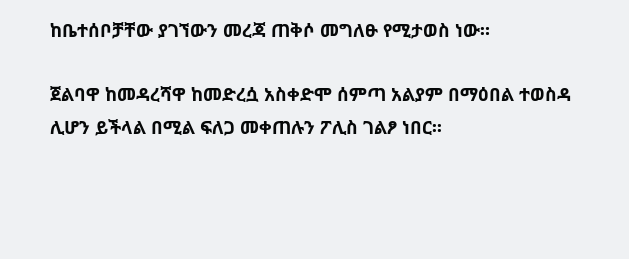ከቤተሰቦቻቸው ያገኘውን መረጃ ጠቅሶ መግለፁ የሚታወስ ነው።

ጀልባዋ ከመዳረሻዋ ከመድረሷ አስቀድሞ ሰምጣ አልያም በማዕበል ተወስዳ ሊሆን ይችላል በሚል ፍለጋ መቀጠሉን ፖሊስ ገልፆ ነበር፡፡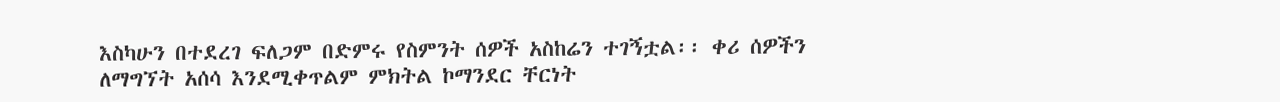እስካሁን በተደረገ ፍለጋም በድምሩ የስምንት ሰዎች አስከሬን ተገኝቷል፡፡ ቀሪ ሰዎችን ለማግኘት አሰሳ እንደሚቀጥልም ምክትል ኮማንደር ቸርነት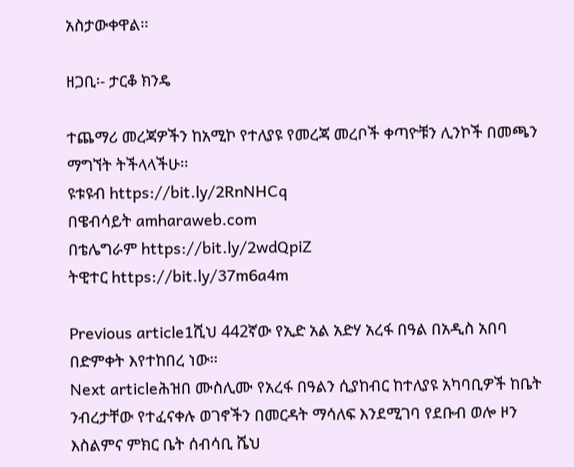አስታውቀዋል፡፡

ዘጋቢ፡- ታርቆ ክንዴ

ተጨማሪ መረጃዎችን ከአሚኮ የተለያዩ የመረጃ መረቦች ቀጣዮቹን ሊንኮች በመጫን ማግኘት ትችላላችሁ፡፡
ዩቱዩብ https://bit.ly/2RnNHCq
በዌብሳይት amharaweb.com
በቴሌግራም https://bit.ly/2wdQpiZ
ትዊተር https://bit.ly/37m6a4m

Previous article1ሺህ 442ኛው የኢድ አል አድሃ አረፋ በዓል በአዲስ አበባ በድምቀት እየተከበረ ነው፡፡
Next articleሕዝበ ሙስሊሙ የአረፋ በዓልን ሲያከብር ከተለያዩ አካባቢዎች ከቤት ንብረታቸው የተፈናቀሉ ወገኖችን በመርዳት ማሳለፍ እንደሚገባ የደቡብ ወሎ ዞን እስልምና ምክር ቤት ሰብሳቢ ሼህ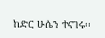ከድር ሁሴን ተናገሩ፡፡